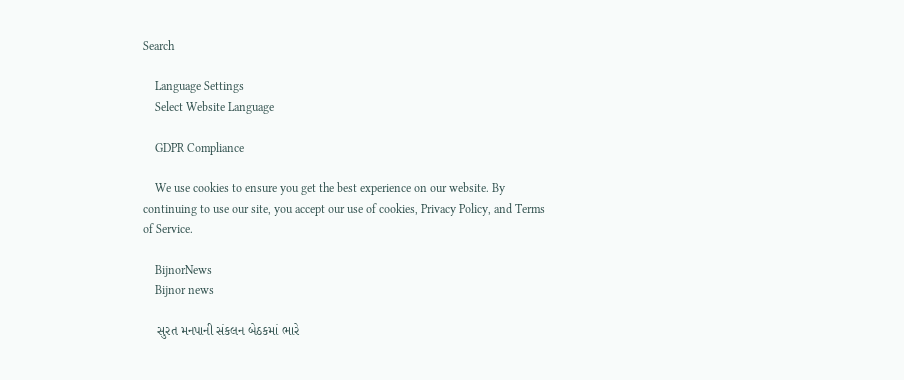Search

    Language Settings
    Select Website Language

    GDPR Compliance

    We use cookies to ensure you get the best experience on our website. By continuing to use our site, you accept our use of cookies, Privacy Policy, and Terms of Service.

    BijnorNews
    Bijnor news

    સુરત મનપાની સંકલન બેઠકમાં ભારે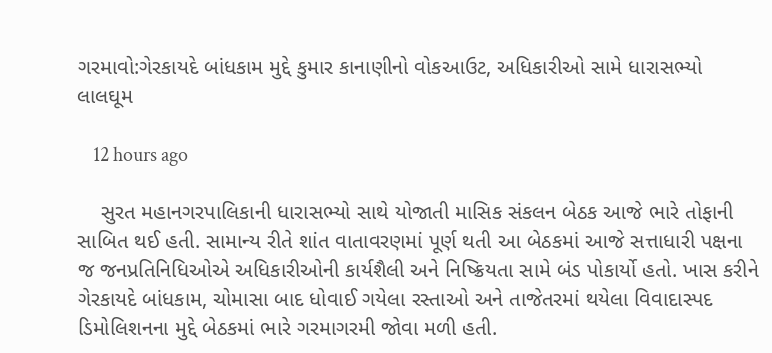ગરમાવો:ગેરકાયદે બાંધકામ મુદ્દે કુમાર કાનાણીનો વોકઆઉટ, અધિકારીઓ સામે ધારાસભ્યો લાલઘૂમ

    12 hours ago

    સુરત મહાનગરપાલિકાની ધારાસભ્યો સાથે યોજાતી માસિક સંકલન બેઠક આજે ભારે તોફાની સાબિત થઈ હતી. સામાન્ય રીતે શાંત વાતાવરણમાં પૂર્ણ થતી આ બેઠકમાં આજે સત્તાધારી પક્ષના જ જનપ્રતિનિધિઓએ અધિકારીઓની કાર્યશૈલી અને નિષ્ક્રિયતા સામે બંડ પોકાર્યો હતો. ખાસ કરીને ગેરકાયદે બાંધકામ, ચોમાસા બાદ ધોવાઈ ગયેલા રસ્તાઓ અને તાજેતરમાં થયેલા વિવાદાસ્પદ ડિમોલિશનના મુદ્દે બેઠકમાં ભારે ગરમાગરમી જોવા મળી હતી.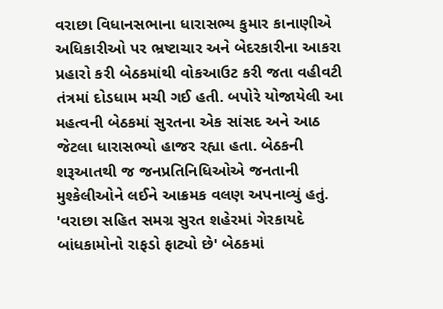વરાછા વિધાનસભાના ધારાસભ્ય કુમાર કાનાણીએ અધિકારીઓ પર ભ્રષ્ટાચાર અને બેદરકારીના આકરા પ્રહારો કરી બેઠકમાંથી વોકઆઉટ કરી જતા વહીવટી તંત્રમાં દોડધામ મચી ગઈ હતી. બપોરે યોજાયેલી આ મહત્વની બેઠકમાં સુરતના એક સાંસદ અને આઠ જેટલા ધારાસભ્યો હાજર રહ્યા હતા. બેઠકની શરૂઆતથી જ જનપ્રતિનિધિઓએ જનતાની મુશ્કેલીઓને લઈને આક્રમક વલણ અપનાવ્યું હતું. 'વરાછા સહિત સમગ્ર સુરત શહેરમાં ગેરકાયદે બાંધકામોનો રાફડો ફાટ્યો છે' બેઠકમાં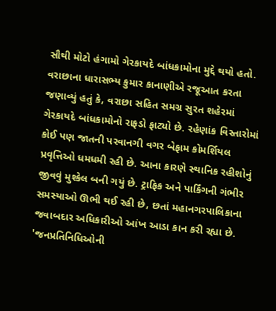સૌથી મોટો હંગામો ગેરકાયદે બાંધકામોના મુદ્દે થયો હતો. વરાછાના ધારાસભ્ય કુમાર કાનાણીએ રજૂઆત કરતા જણાવ્યું હતું કે, વરાછા સહિત સમગ્ર સુરત શહેરમાં ગેરકાયદે બાંધકામોનો રાફડો ફાટ્યો છે. રહેણાંક વિસ્તારોમાં કોઈ પણ જાતની પરવાનગી વગર બેફામ કોમર્શિયલ પ્રવૃત્તિઓ ધમધમી રહી છે. આના કારણે સ્થાનિક રહીશોનું જીવવું મુશ્કેલ બની ગયું છે. ટ્રાફિક અને પાર્કિંગની ગંભીર સમસ્યાઓ ઊભી થઈ રહી છે, છતાં મહાનગરપાલિકાના જવાબદાર અધિકારીઓ આંખ આડા કાન કરી રહ્યા છે. 'જનપ્રતિનિધિઓની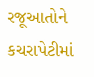રજૂઆતોને કચરાપેટીમાં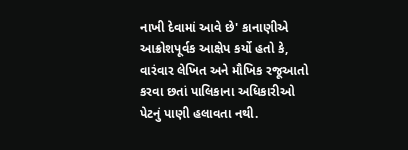નાખી દેવામાં આવે છે' કાનાણીએ આક્રોશપૂર્વક આક્ષેપ કર્યો હતો કે, વારંવાર લેખિત અને મૌખિક રજૂઆતો કરવા છતાં પાલિકાના અધિકારીઓ પેટનું પાણી હલાવતા નથી.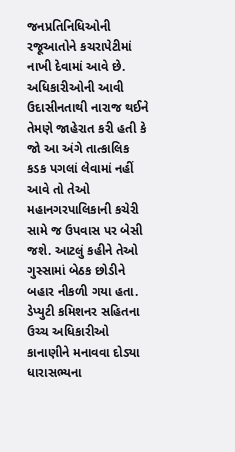જનપ્રતિનિધિઓની રજૂઆતોને કચરાપેટીમાં નાખી દેવામાં આવે છે. અધિકારીઓની આવી ઉદાસીનતાથી નારાજ થઈને તેમણે જાહેરાત કરી હતી કે જો આ અંગે તાત્કાલિક કડક પગલાં લેવામાં નહીં આવે તો તેઓ મહાનગરપાલિકાની કચેરી સામે જ ઉપવાસ પર બેસી જશે. આટલું કહીને તેઓ ગુસ્સામાં બેઠક છોડીને બહાર નીકળી ગયા હતા. ડેપ્યુટી કમિશનર સહિતના ઉચ્ચ અધિકારીઓ કાનાણીને મનાવવા દોડ્યા ધારાસભ્યના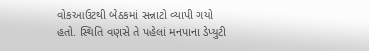વોકઆઉટથી બેઠકમાં સન્નાટો વ્યાપી ગયો હતો. સ્થિતિ વણસે તે પહેલાં મનપાના ડેપ્યુટી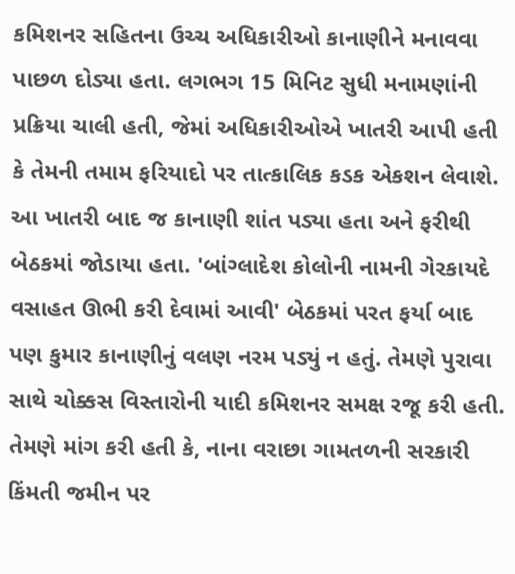કમિશનર સહિતના ઉચ્ચ અધિકારીઓ કાનાણીને મનાવવા પાછળ દોડ્યા હતા. લગભગ 15 મિનિટ સુધી મનામણાંની પ્રક્રિયા ચાલી હતી, જેમાં અધિકારીઓએ ખાતરી આપી હતી કે તેમની તમામ ફરિયાદો પર તાત્કાલિક કડક એકશન લેવાશે. આ ખાતરી બાદ જ કાનાણી શાંત પડ્યા હતા અને ફરીથી બેઠકમાં જોડાયા હતા. 'બાંગ્લાદેશ કોલોની નામની ગેરકાયદે વસાહત ઊભી કરી દેવામાં આવી' બેઠકમાં પરત ફર્યા બાદ પણ કુમાર કાનાણીનું વલણ નરમ પડ્યું ન હતું. તેમણે પુરાવા સાથે ચોક્કસ વિસ્તારોની યાદી કમિશનર સમક્ષ રજૂ કરી હતી. તેમણે માંગ કરી હતી કે, નાના વરાછા ગામતળની સરકારી કિંમતી જમીન પર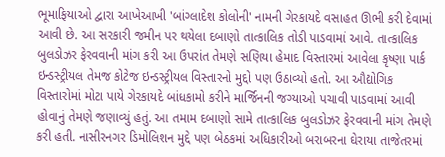ભૂમાફિયાઓ દ્વારા આખેઆખી 'બાંગ્લાદેશ કોલોની' નામની ગેરકાયદે વસાહત ઊભી કરી દેવામાં આવી છે. આ સરકારી જમીન પર થયેલા દબાણો તાત્કાલિક તોડી પાડવામાં આવે. તાત્કાલિક બુલડોઝર ફેરવવાની માંગ કરી આ ઉપરાંત તેમણે સણિયા હેમાદ વિસ્તારમાં આવેલા કૃષ્ણા પાર્ક ઇન્ડસ્ટ્રીયલ તેમજ કોટેજ ઇન્ડસ્ટ્રીયલ વિસ્તારનો મુદ્દો પણ ઉઠાવ્યો હતો. આ ઔદ્યોગિક વિસ્તારોમાં મોટા પાયે ગેરકાયદે બાંધકામો કરીને માર્જિનની જગ્યાઓ પચાવી પાડવામાં આવી હોવાનું તેમણે જણાવ્યું હતું. આ તમામ દબાણો સામે તાત્કાલિક બુલડોઝર ફેરવવાની માંગ તેમણે કરી હતી. નાસીરનગર ડિમોલિશન મુદ્દે પણ બેઠકમાં અધિકારીઓ બરાબરના ઘેરાયા તાજેતરમાં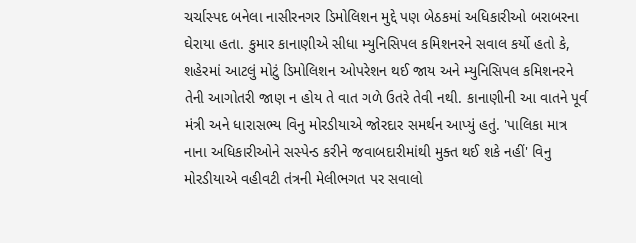ચર્ચાસ્પદ બનેલા નાસીરનગર ડિમોલિશન મુદ્દે પણ બેઠકમાં અધિકારીઓ બરાબરના ઘેરાયા હતા. કુમાર કાનાણીએ સીધા મ્યુનિસિપલ કમિશનરને સવાલ કર્યો હતો કે, શહેરમાં આટલું મોટું ડિમોલિશન ઓપરેશન થઈ જાય અને મ્યુનિસિપલ કમિશનરને તેની આગોતરી જાણ ન હોય તે વાત ગળે ઉતરે તેવી નથી. કાનાણીની આ વાતને પૂર્વ મંત્રી અને ધારાસભ્ય વિનુ મોરડીયાએ જોરદાર સમર્થન આપ્યું હતું. 'પાલિકા માત્ર નાના અધિકારીઓને સસ્પેન્ડ કરીને જવાબદારીમાંથી મુક્ત થઈ શકે નહીં' વિનુ મોરડીયાએ વહીવટી તંત્રની મેલીભગત પર સવાલો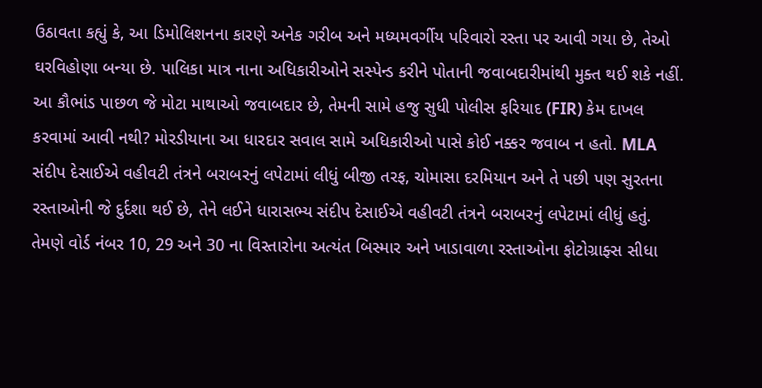ઉઠાવતા કહ્યું કે, આ ડિમોલિશનના કારણે અનેક ગરીબ અને મધ્યમવર્ગીય પરિવારો રસ્તા પર આવી ગયા છે, તેઓ ઘરવિહોણા બન્યા છે. પાલિકા માત્ર નાના અધિકારીઓને સસ્પેન્ડ કરીને પોતાની જવાબદારીમાંથી મુક્ત થઈ શકે નહીં. આ કૌભાંડ પાછળ જે મોટા માથાઓ જવાબદાર છે, તેમની સામે હજુ સુધી પોલીસ ફરિયાદ (FIR) કેમ દાખલ કરવામાં આવી નથી? મોરડીયાના આ ધારદાર સવાલ સામે અધિકારીઓ પાસે કોઈ નક્કર જવાબ ન હતો. MLA સંદીપ દેસાઈએ વહીવટી તંત્રને બરાબરનું લપેટામાં લીધું બીજી તરફ, ચોમાસા દરમિયાન અને તે પછી પણ સુરતના રસ્તાઓની જે દુર્દશા થઈ છે, તેને લઈને ધારાસભ્ય સંદીપ દેસાઈએ વહીવટી તંત્રને બરાબરનું લપેટામાં લીધું હતું. તેમણે વોર્ડ નંબર 10, 29 અને 30 ના વિસ્તારોના અત્યંત બિસ્માર અને ખાડાવાળા રસ્તાઓના ફોટોગ્રાફ્સ સીધા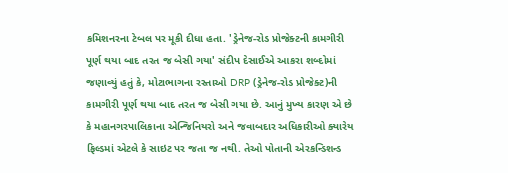કમિશનરના ટેબલ પર મૂકી દીધા હતા. 'ડ્રેનેજ-રોડ પ્રોજેક્ટની કામગીરી પૂર્ણ થયા બાદ તરત જ બેસી ગયા' સંદીપ દેસાઈએ આકરા શબ્દોમાં જણાવ્યું હતું કે, મોટાભાગના રસ્તાઓ DRP (ડ્રેનેજ-રોડ પ્રોજેક્ટ)ની કામગીરી પૂર્ણ થયા બાદ તરત જ બેસી ગયા છે. આનું મુખ્ય કારણ એ છે કે મહાનગરપાલિકાના એન્જિનિયરો અને જવાબદાર અધિકારીઓ ક્યારેય ફિલ્ડમાં એટલે કે સાઇટ પર જતા જ નથી. તેઓ પોતાની એરકન્ડિશન્ડ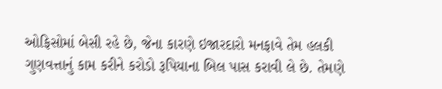ઓફિસોમાં બેસી રહે છે, જેના કારણે ઇજારદારો મનફાવે તેમ હલકી ગુણવત્તાનું કામ કરીને કરોડો રૂપિયાના બિલ પાસ કરાવી લે છે. તેમણે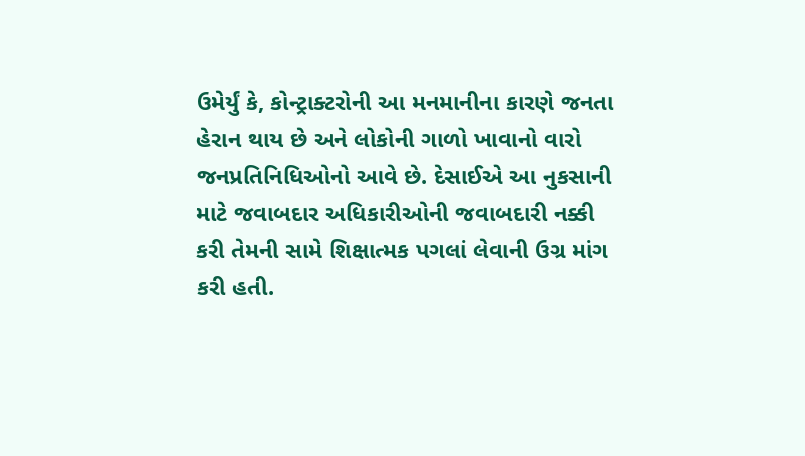ઉમેર્યું કે, કોન્ટ્રાક્ટરોની આ મનમાનીના કારણે જનતા હેરાન થાય છે અને લોકોની ગાળો ખાવાનો વારો જનપ્રતિનિધિઓનો આવે છે. દેસાઈએ આ નુકસાની માટે જવાબદાર અધિકારીઓની જવાબદારી નક્કી કરી તેમની સામે શિક્ષાત્મક પગલાં લેવાની ઉગ્ર માંગ કરી હતી.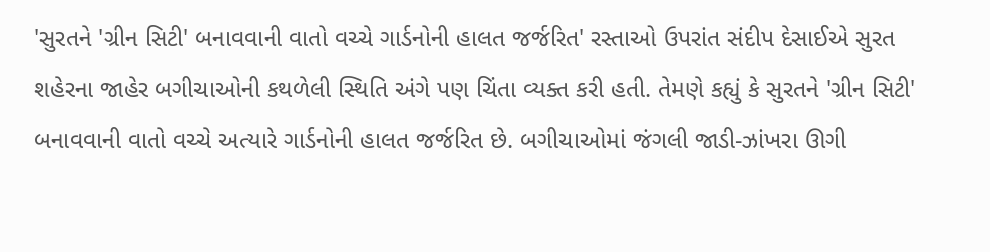'સુરતને 'ગ્રીન સિટી' બનાવવાની વાતો વચ્ચે ગાર્ડનોની હાલત જર્જરિત' રસ્તાઓ ઉપરાંત સંદીપ દેસાઈએ સુરત શહેરના જાહેર બગીચાઓની કથળેલી સ્થિતિ અંગે પણ ચિંતા વ્યક્ત કરી હતી. તેમણે કહ્યું કે સુરતને 'ગ્રીન સિટી' બનાવવાની વાતો વચ્ચે અત્યારે ગાર્ડનોની હાલત જર્જરિત છે. બગીચાઓમાં જંગલી જાડી-ઝાંખરા ઊગી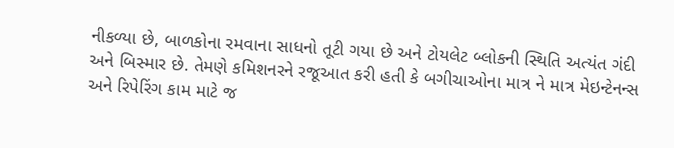નીકળ્યા છે, બાળકોના રમવાના સાધનો તૂટી ગયા છે અને ટોયલેટ બ્લોકની સ્થિતિ અત્યંત ગંદી અને બિસ્માર છે. તેમણે કમિશનરને રજૂઆત કરી હતી કે બગીચાઓના માત્ર ને માત્ર મેઇન્ટેનન્સ અને રિપેરિંગ કામ માટે જ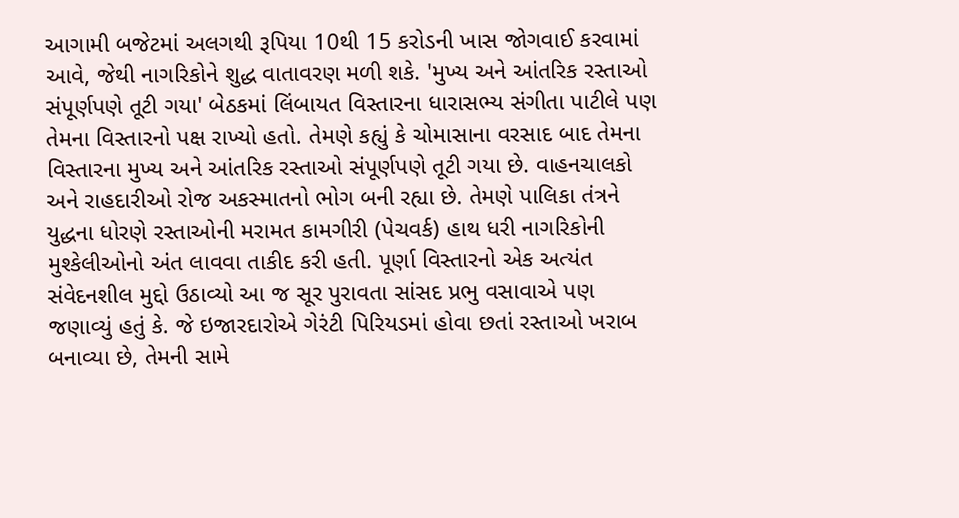આગામી બજેટમાં અલગથી રૂપિયા 10થી 15 કરોડની ખાસ જોગવાઈ કરવામાં આવે, જેથી નાગરિકોને શુદ્ધ વાતાવરણ મળી શકે. 'મુખ્ય અને આંતરિક રસ્તાઓ સંપૂર્ણપણે તૂટી ગયા' બેઠકમાં લિંબાયત વિસ્તારના ધારાસભ્ય સંગીતા પાટીલે પણ તેમના વિસ્તારનો પક્ષ રાખ્યો હતો. તેમણે કહ્યું કે ચોમાસાના વરસાદ બાદ તેમના વિસ્તારના મુખ્ય અને આંતરિક રસ્તાઓ સંપૂર્ણપણે તૂટી ગયા છે. વાહનચાલકો અને રાહદારીઓ રોજ અકસ્માતનો ભોગ બની રહ્યા છે. તેમણે પાલિકા તંત્રને યુદ્ધના ધોરણે રસ્તાઓની મરામત કામગીરી (પેચવર્ક) હાથ ધરી નાગરિકોની મુશ્કેલીઓનો અંત લાવવા તાકીદ કરી હતી. પૂર્ણા વિસ્તારનો એક અત્યંત સંવેદનશીલ મુદ્દો ઉઠાવ્યો આ જ સૂર પુરાવતા સાંસદ પ્રભુ વસાવાએ પણ જણાવ્યું હતું કે. જે ઇજારદારોએ ગેરંટી પિરિયડમાં હોવા છતાં રસ્તાઓ ખરાબ બનાવ્યા છે, તેમની સામે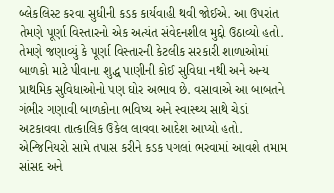બ્લેકલિસ્ટ કરવા સુધીની કડક કાર્યવાહી થવી જોઈએ. આ ઉપરાંત તેમણે પૂર્ણા વિસ્તારનો એક અત્યંત સંવેદનશીલ મુદ્દો ઉઠાવ્યો હતો. તેમણે જણાવ્યું કે પૂર્ણા વિસ્તારની કેટલીક સરકારી શાળાઓમાં બાળકો માટે પીવાના શુદ્ધ પાણીની કોઈ સુવિધા નથી અને અન્ય પ્રાથમિક સુવિધાઓનો પણ ઘોર અભાવ છે. વસાવાએ આ બાબતને ગંભીર ગણાવી બાળકોના ભવિષ્ય અને સ્વાસ્થ્ય સાથે ચેડાં અટકાવવા તાત્કાલિક ઉકેલ લાવવા આદેશ આપ્યો હતો. એન્જિનિયરો સામે તપાસ કરીને કડક પગલાં ભરવામાં આવશે તમામ સાંસદ અને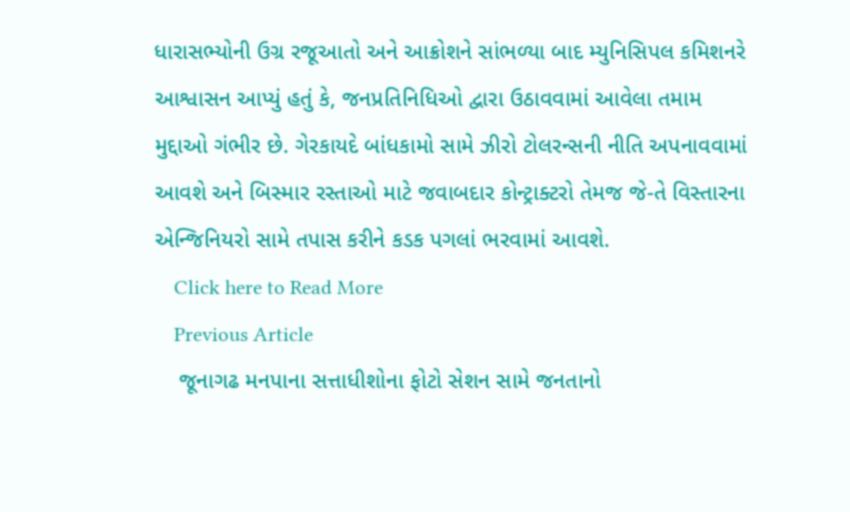ધારાસભ્યોની ઉગ્ર રજૂઆતો અને આક્રોશને સાંભળ્યા બાદ મ્યુનિસિપલ કમિશનરે આશ્વાસન આપ્યું હતું કે, જનપ્રતિનિધિઓ દ્વારા ઉઠાવવામાં આવેલા તમામ મુદ્દાઓ ગંભીર છે. ગેરકાયદે બાંધકામો સામે ઝીરો ટોલરન્સની નીતિ અપનાવવામાં આવશે અને બિસ્માર રસ્તાઓ માટે જવાબદાર કોન્ટ્રાક્ટરો તેમજ જે-તે વિસ્તારના એન્જિનિયરો સામે તપાસ કરીને કડક પગલાં ભરવામાં આવશે.
    Click here to Read More
    Previous Article
    જૂનાગઢ મનપાના સત્તાધીશોના ફોટો સેશન સામે જનતાનો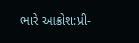ભારે આક્રોશ:પ્રી-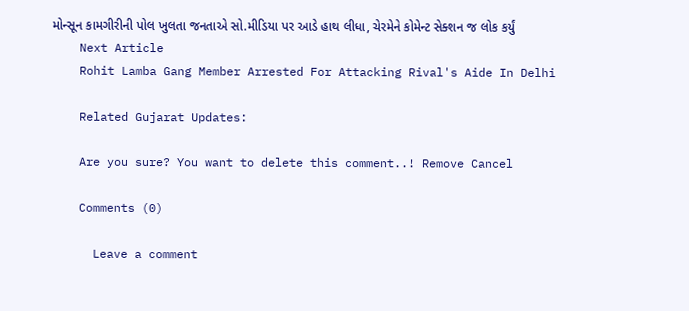મોન્સૂન કામગીરીની પોલ ખુલતા જનતાએ સો.મીડિયા પર આડે હાથ લીધા, ચેરમેને કોમેન્ટ સેક્શન જ લોક કર્યું
    Next Article
    Rohit Lamba Gang Member Arrested For Attacking Rival's Aide In Delhi

    Related Gujarat Updates:

    Are you sure? You want to delete this comment..! Remove Cancel

    Comments (0)

      Leave a comment